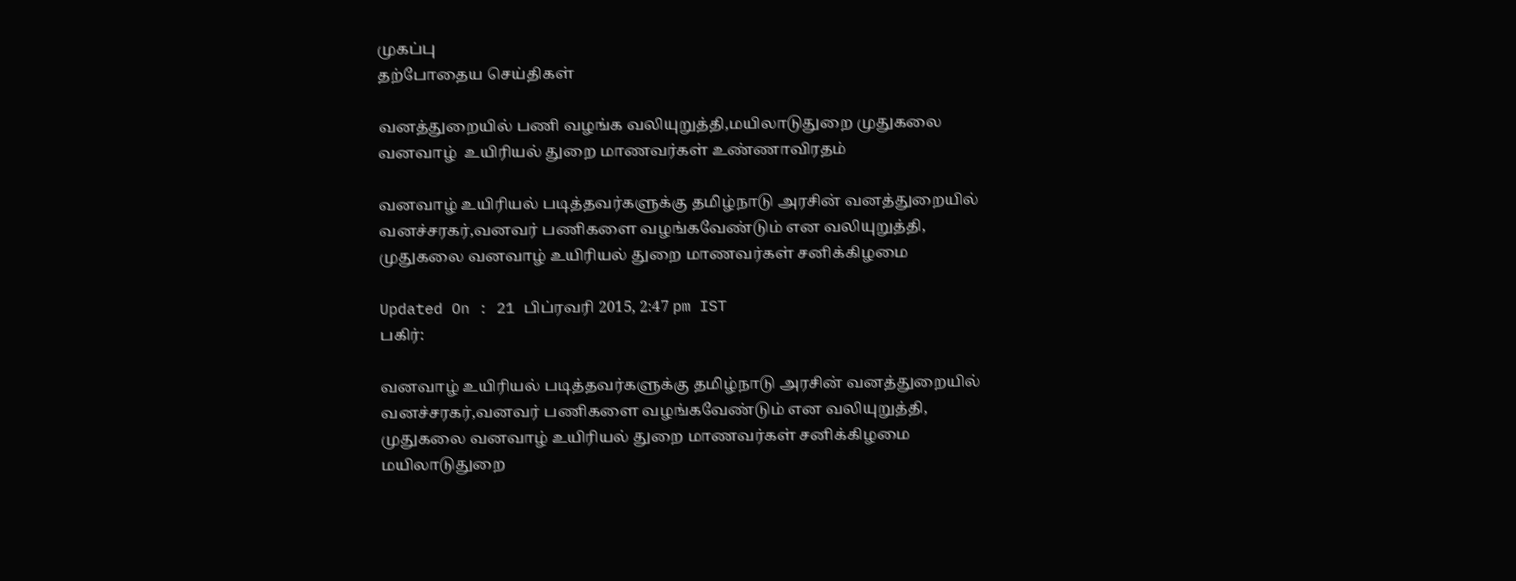முகப்பு
தற்போதைய செய்திகள்

வனத்துறையில் பணி வழங்க வலியுறுத்தி,மயிலாடுதுறை முதுகலை வனவாழ்  உயிரியல் துறை மாணவர்கள் உண்ணாவிரதம்

வனவாழ் உயிரியல் படித்தவர்களுக்கு தமிழ்நாடு அரசின் வனத்துறையில் வனச்சரகர்,வனவர் பணிகளை வழங்கவேண்டும் என வலியுறுத்தி,  முதுகலை வனவாழ் உயிரியல் துறை மாணவர்கள் சனிக்கிழமை

Updated On : 21 பிப்ரவரி 2015, 2:47 pm IST
பகிர்:

வனவாழ் உயிரியல் படித்தவர்களுக்கு தமிழ்நாடு அரசின் வனத்துறையில் வனச்சரகர்,வனவர் பணிகளை வழங்கவேண்டும் என வலியுறுத்தி,  முதுகலை வனவாழ் உயிரியல் துறை மாணவர்கள் சனிக்கிழமை மயிலாடுதுறை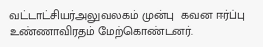வட்டாட்சியர்அலுவலகம் முன்பு  கவன ஈர்ப்பு உண்ணாவிரதம் மேற்கொண்டனர்.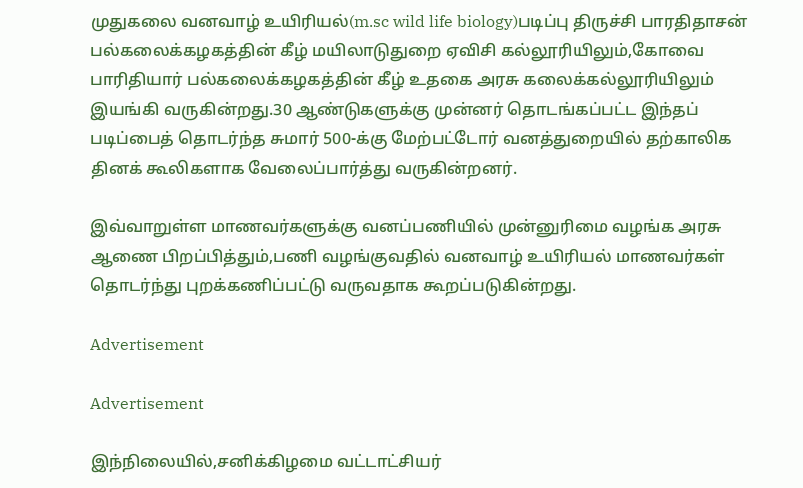முதுகலை வனவாழ் உயிரியல்(m.sc wild life biology)படிப்பு திருச்சி பாரதிதாசன்  பல்கலைக்கழகத்தின் கீழ் மயிலாடுதுறை ஏவிசி கல்லூரியிலும்,கோவை பாரிதியார் பல்கலைக்கழகத்தின் கீழ் உதகை அரசு கலைக்கல்லூரியிலும் இயங்கி வருகின்றது.30 ஆண்டுகளுக்கு முன்னர் தொடங்கப்பட்ட இந்தப் படிப்பைத் தொடர்ந்த சுமார் 500-க்கு மேற்பட்டோர் வனத்துறையில் தற்காலிக தினக் கூலிகளாக வேலைப்பார்த்து வருகின்றனர்.

இவ்வாறுள்ள மாணவர்களுக்கு வனப்பணியில் முன்னுரிமை வழங்க அரசு ஆணை பிறப்பித்தும்,பணி வழங்குவதில் வனவாழ் உயிரியல் மாணவர்கள் தொடர்ந்து புறக்கணிப்பட்டு வருவதாக கூறப்படுகின்றது.

Advertisement

Advertisement

இந்நிலையில்,சனிக்கிழமை வட்டாட்சியர்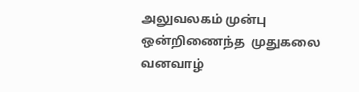அலுவலகம் முன்பு ஒன்றிணைந்த  முதுகலை வனவாழ்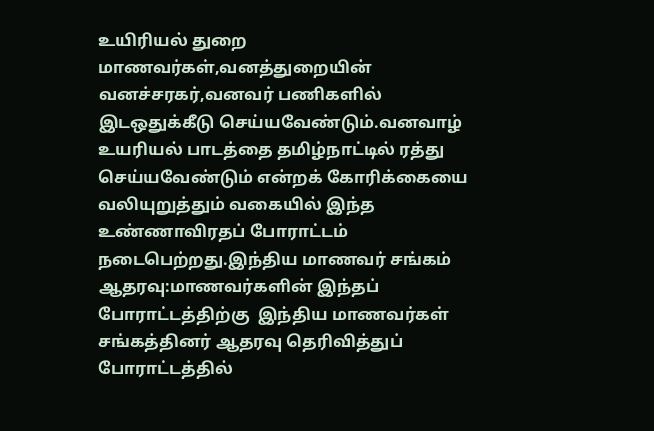உயிரியல் துறை மாணவர்கள்,வனத்துறையின் வனச்சரகர்,வனவர் பணிகளில் இடஒதுக்கீடு செய்யவேண்டும்.வனவாழ் உயரியல் பாடத்தை தமிழ்நாட்டில் ரத்து செய்யவேண்டும் என்றக் கோரிக்கையை வலியுறுத்தும் வகையில் இந்த உண்ணாவிரதப் போராட்டம் நடைபெற்றது.இந்திய மாணவர் சங்கம் ஆதரவு:மாணவர்களின் இந்தப் போராட்டத்திற்கு  இந்திய மாணவர்கள் சங்கத்தினர் ஆதரவு தெரிவித்துப் போராட்டத்தில்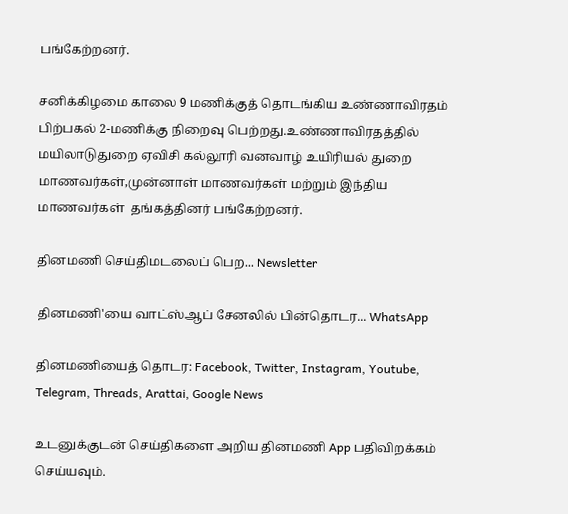பங்கேற்றனர்.

சனிக்கிழமை காலை 9 மணிக்குத் தொடங்கிய உண்ணாவிரதம் பிற்பகல் 2-மணிக்கு நிறைவு பெற்றது.உண்ணாவிரதத்தில் மயிலாடுதுறை ஏவிசி கல்லூரி வனவாழ் உயிரியல் துறை மாணவர்கள்,முன்னாள் மாணவர்கள் மற்றும் இந்திய மாணவர்கள்  தங்கத்தினர் பங்கேற்றனர்.

தினமணி செய்திமடலைப் பெற... Newsletter

தினமணி'யை வாட்ஸ்ஆப் சேனலில் பின்தொடர... WhatsApp

தினமணியைத் தொடர: Facebook, Twitter, Instagram, Youtube, Telegram, Threads, Arattai, Google News

உடனுக்குடன் செய்திகளை அறிய தினமணி App பதிவிறக்கம் செய்யவும்.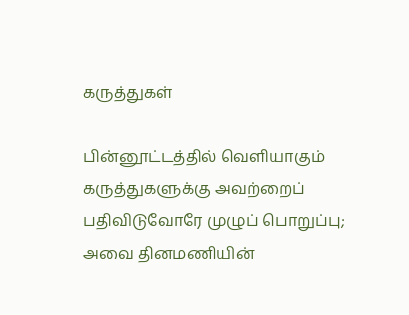கருத்துகள்

பின்னூட்டத்தில் வெளியாகும் கருத்துகளுக்கு அவற்றைப் பதிவிடுவோரே முழுப் பொறுப்பு; அவை தினமணியின்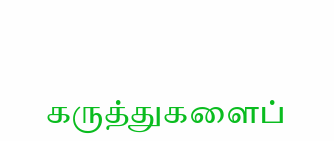கருத்துகளைப்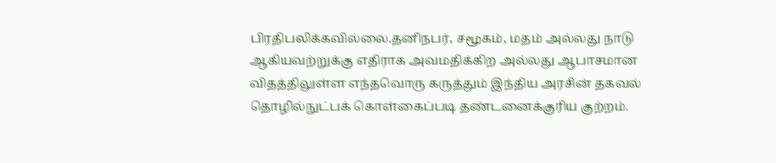பிரதிபலிக்கவில்லை.தனிநபர், சமூகம், மதம் அல்லது நாடு ஆகியவற்றுக்கு எதிராக அவமதிக்கிற அல்லது ஆபாசமான விதத்திலுள்ள எந்தவொரு கருத்தும் இந்திய அரசின் தகவல் தொழில்நுட்பக் கொள்கைப்படி தண்டனைக்குரிய குற்றம்.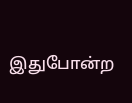இதுபோன்ற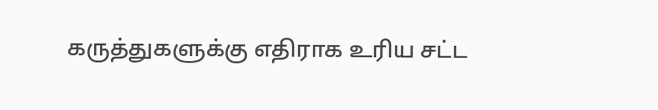கருத்துகளுக்கு எதிராக உரிய சட்ட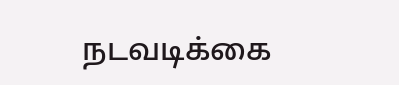நடவடிக்கை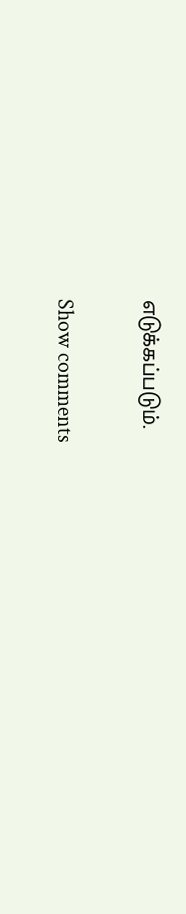எடுக்கப்படும்.

Show comments